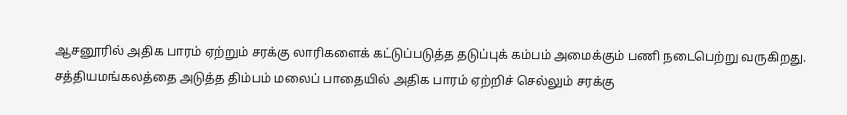ஆசனூரில் அதிக பாரம் ஏற்றும் சரக்கு லாரிகளைக் கட்டுப்படுத்த தடுப்புக் கம்பம் அமைக்கும் பணி நடைபெற்று வருகிறது.
சத்தியமங்கலத்தை அடுத்த திம்பம் மலைப் பாதையில் அதிக பாரம் ஏற்றிச் செல்லும் சரக்கு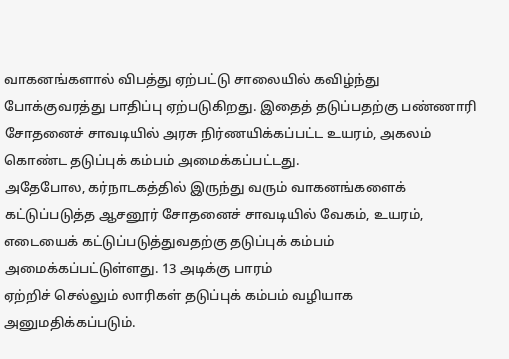வாகனங்களால் விபத்து ஏற்பட்டு சாலையில் கவிழ்ந்து போக்குவரத்து பாதிப்பு ஏற்படுகிறது. இதைத் தடுப்பதற்கு பண்ணாரி சோதனைச் சாவடியில் அரசு நிர்ணயிக்கப்பட்ட உயரம், அகலம் கொண்ட தடுப்புக் கம்பம் அமைக்கப்பட்டது.
அதேபோல, கர்நாடகத்தில் இருந்து வரும் வாகனங்களைக் கட்டுப்படுத்த ஆசனூர் சோதனைச் சாவடியில் வேகம், உயரம், எடையைக் கட்டுப்படுத்துவதற்கு தடுப்புக் கம்பம் அமைக்கப்பட்டுள்ளது. 13 அடிக்கு பாரம்
ஏற்றிச் செல்லும் லாரிகள் தடுப்புக் கம்பம் வழியாக அனுமதிக்கப்படும்.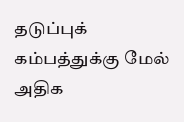தடுப்புக் கம்பத்துக்கு மேல் அதிக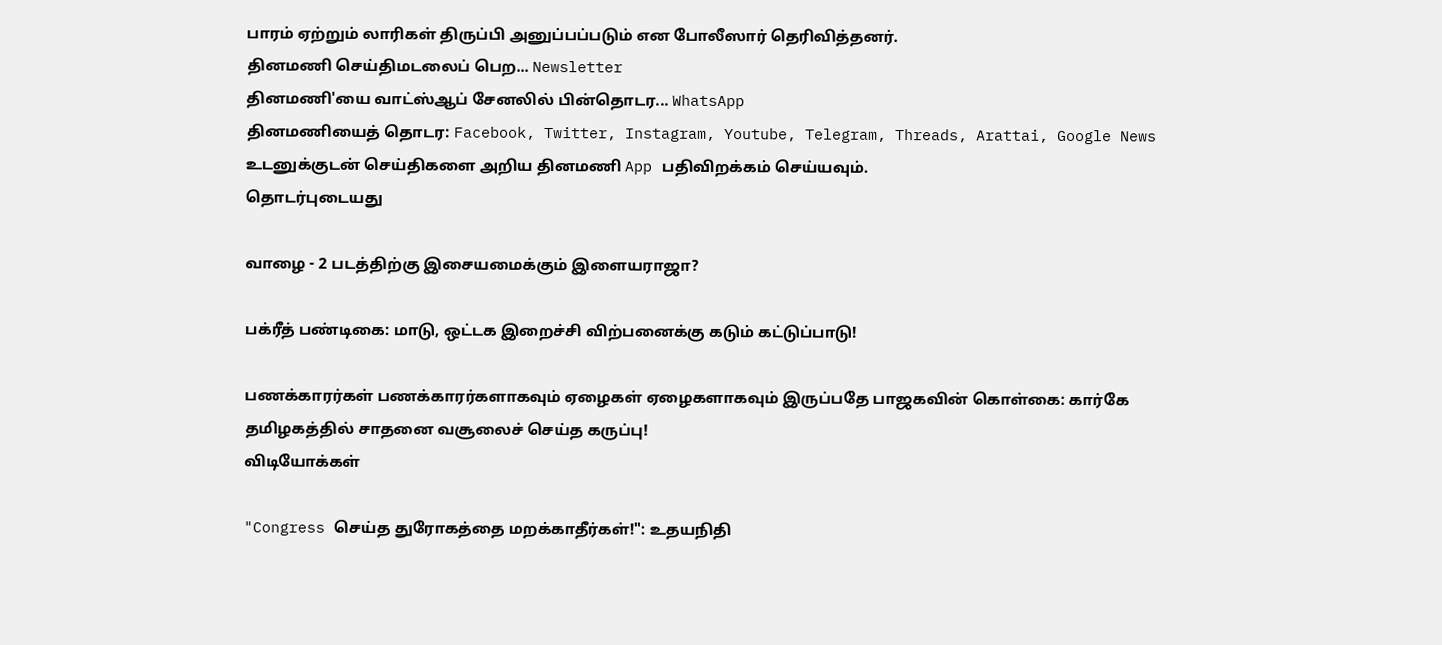பாரம் ஏற்றும் லாரிகள் திருப்பி அனுப்பப்படும் என போலீஸார் தெரிவித்தனர்.
தினமணி செய்திமடலைப் பெற... Newsletter
தினமணி'யை வாட்ஸ்ஆப் சேனலில் பின்தொடர... WhatsApp
தினமணியைத் தொடர: Facebook, Twitter, Instagram, Youtube, Telegram, Threads, Arattai, Google News
உடனுக்குடன் செய்திகளை அறிய தினமணி App பதிவிறக்கம் செய்யவும்.
தொடர்புடையது

வாழை - 2 படத்திற்கு இசையமைக்கும் இளையராஜா?

பக்ரீத் பண்டிகை: மாடு, ஒட்டக இறைச்சி விற்பனைக்கு கடும் கட்டுப்பாடு!

பணக்காரர்கள் பணக்காரர்களாகவும் ஏழைகள் ஏழைகளாகவும் இருப்பதே பாஜகவின் கொள்கை: கார்கே
தமிழகத்தில் சாதனை வசூலைச் செய்த கருப்பு!
விடியோக்கள்

"Congress செய்த துரோகத்தை மறக்காதீர்கள்!": உதயநிதி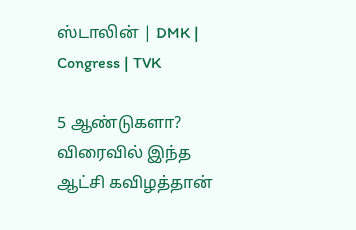ஸ்டாலின் | DMK | Congress | TVK

5 ஆண்டுகளா? விரைவில் இந்த ஆட்சி கவிழத்தான்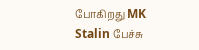போகிறது MK Stalin பேச்சு